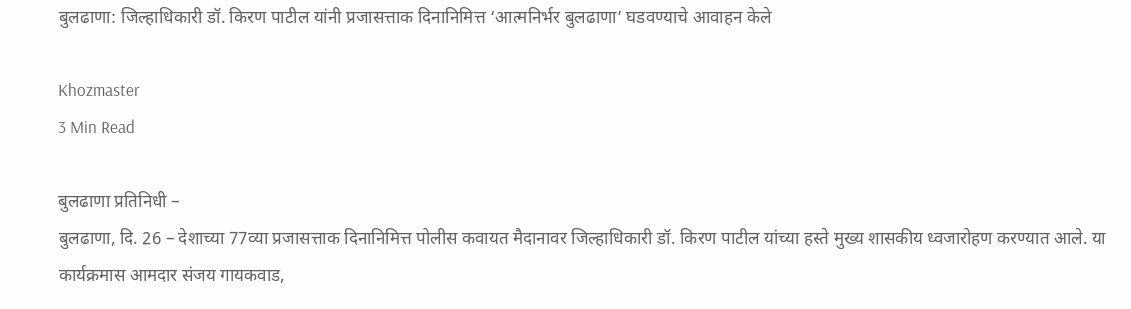बुलढाणा: जिल्हाधिकारी डॉ. किरण पाटील यांनी प्रजासत्ताक दिनानिमित्त ‘आत्मनिर्भर बुलढाणा’ घडवण्याचे आवाहन केले

Khozmaster
3 Min Read

बुलढाणा प्रतिनिधी –
बुलढाणा, दि. 26 – देशाच्या 77व्या प्रजासत्ताक दिनानिमित्त पोलीस कवायत मैदानावर जिल्हाधिकारी डॉ. किरण पाटील यांच्या हस्ते मुख्य शासकीय ध्वजारोहण करण्यात आले. या कार्यक्रमास आमदार संजय गायकवाड,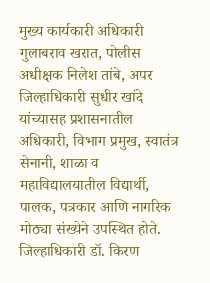मुख्य कार्यकारी अधिकारी गुलाबराव खरात, पोलीस अधीक्षक निलेश तांबे, अपर जिल्हाधिकारी सुधीर खांदे यांच्यासह प्रशासनातील अधिकारी, विभाग प्रमुख, स्वातंत्र सेनानी, शाळा व महाविद्यालयातील विद्यार्थी, पालक, पत्रकार आणि नागरिक मोठ्या संख्येने उपस्थित होते.
जिल्हाधिकारी डॉ. किरण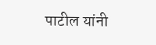पाटील यांनी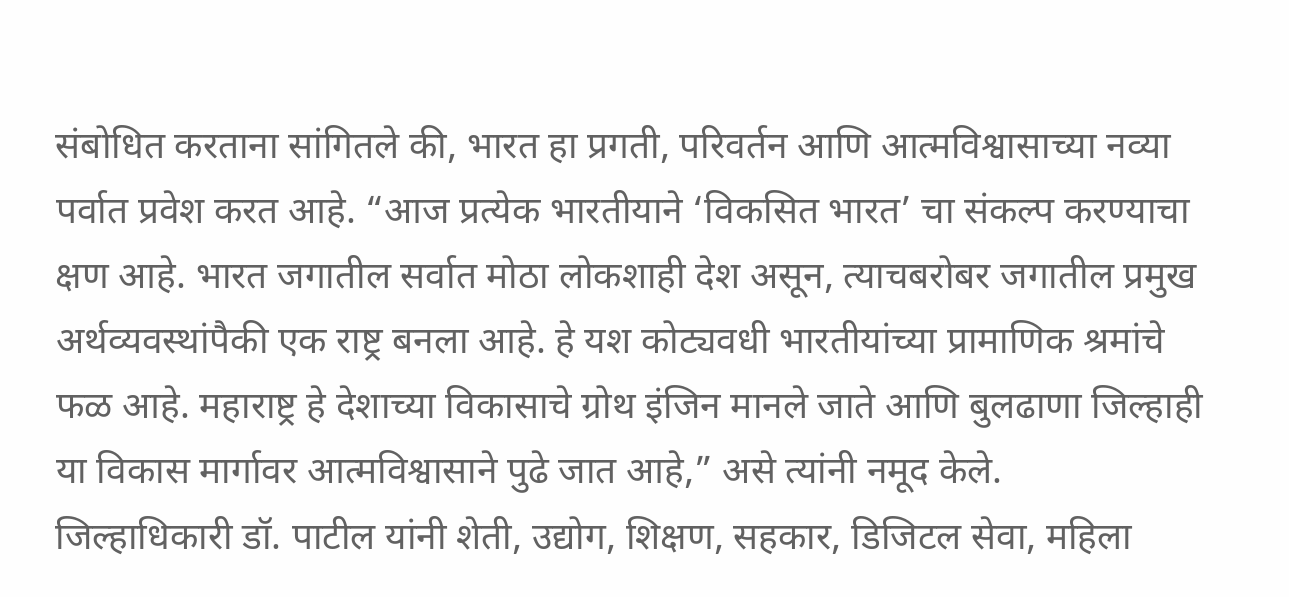संबोधित करताना सांगितले की, भारत हा प्रगती, परिवर्तन आणि आत्मविश्वासाच्या नव्या पर्वात प्रवेश करत आहे. “आज प्रत्येक भारतीयाने ‘विकसित भारत’ चा संकल्प करण्याचा क्षण आहे. भारत जगातील सर्वात मोठा लोकशाही देश असून, त्याचबरोबर जगातील प्रमुख अर्थव्यवस्थांपैकी एक राष्ट्र बनला आहे. हे यश कोट्यवधी भारतीयांच्या प्रामाणिक श्रमांचे फळ आहे. महाराष्ट्र हे देशाच्या विकासाचे ग्रोथ इंजिन मानले जाते आणि बुलढाणा जिल्हाही या विकास मार्गावर आत्मविश्वासाने पुढे जात आहे,” असे त्यांनी नमूद केले.
जिल्हाधिकारी डॉ. पाटील यांनी शेती, उद्योग, शिक्षण, सहकार, डिजिटल सेवा, महिला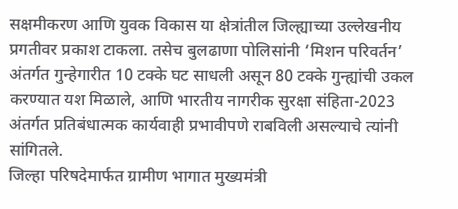सक्षमीकरण आणि युवक विकास या क्षेत्रांतील जिल्ह्याच्या उल्लेखनीय प्रगतीवर प्रकाश टाकला. तसेच बुलढाणा पोलिसांनी ‘मिशन परिवर्तन’ अंतर्गत गुन्हेगारीत 10 टक्के घट साधली असून 80 टक्के गुन्ह्यांची उकल करण्यात यश मिळाले, आणि भारतीय नागरीक सुरक्षा संहिता-2023 अंतर्गत प्रतिबंधात्मक कार्यवाही प्रभावीपणे राबविली असल्याचे त्यांनी सांगितले.
जिल्हा परिषदेमार्फत ग्रामीण भागात मुख्यमंत्री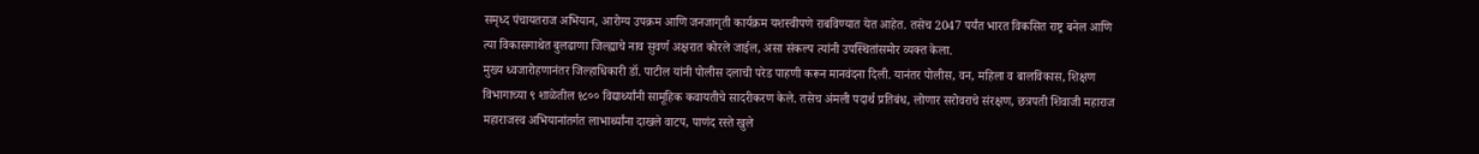समृध्द पंचायतराज अभियान, आरोग्य उपक्रम आणि जनजागृती कार्यक्रम यशस्वीपणे राबविण्यात येत आहेत. तसेच 2047 पर्यंत भारत विकसित राष्ट्र बनेल आणि त्या विकासगाथेत बुलढाणा जिल्ह्याचे नाव सुवर्ण अक्षरात कोरले जाईल, असा संकल्प त्यांनी उपस्थितांसमोर व्यक्त केला.
मुख्य ध्वजारोहणानंतर जिल्हाधिकारी डॉ. पाटील यांनी पोलीस दलाची परेड पाहणी करून मानवंदना दिली. यानंतर पोलीस, वन, महिला व बालविकास, शिक्षण विभागाच्या ९ शाळेतील १८०० विद्यार्थ्यांनी सामूहिक कवायतीचे सादरीकरण केले. तसेच अंमली पदार्थ प्रतिबंध, लोणार सरोवराचे संरक्षण, छत्रपती शिवाजी महाराज महाराजस्व अभियानांतर्गत लाभार्थ्यांना दाखले वाटप, पाणंद रस्ते खुले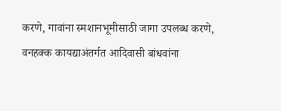करणे, गावांना स्मशानभूमीसाठी जागा उपलब्ध करणे, वनहक्क कायद्याअंतर्गत आदिवासी बांधवांना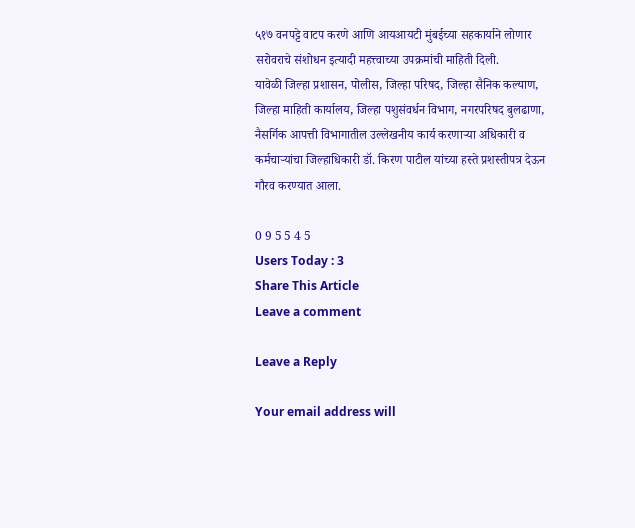५१७ वनपट्टे वाटप करणे आणि आयआयटी मुंबईच्या सहकार्याने लोणार सरोवराचे संशोधन इत्यादी महत्त्वाच्या उपक्रमांची माहिती दिली.
यावेळी जिल्हा प्रशासन, पोलीस, जिल्हा परिषद, जिल्हा सैनिक कल्याण, जिल्हा माहिती कार्यालय, जिल्हा पशुसंवर्धन विभाग, नगरपरिषद बुलढाणा, नैसर्गिक आपत्ती विभागातील उल्लेखनीय कार्य करणाऱ्या अधिकारी व कर्मचाऱ्यांचा जिल्हाधिकारी डॉ. किरण पाटील यांच्या हस्ते प्रशस्तीपत्र देऊन गौरव करण्यात आला.

0 9 5 5 4 5
Users Today : 3
Share This Article
Leave a comment

Leave a Reply

Your email address will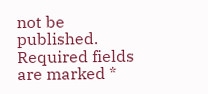not be published. Required fields are marked *